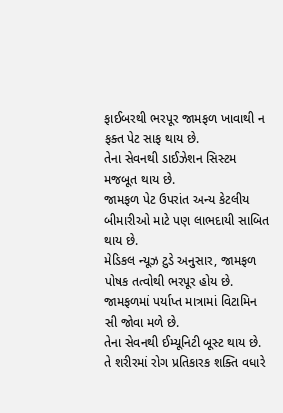ફાઈબરથી ભરપૂર જામફળ ખાવાથી ન ફક્ત પેટ સાફ થાય છે.
તેના સેવનથી ડાઈઝેશન સિસ્ટમ મજબૂત થાય છે.
જામફળ પેટ ઉપરાંત અન્ય કેટલીય બીમારીઓ માટે પણ લાભદાયી સાબિત થાય છે.
મેડિકલ ન્યૂઝ ટુડે અનુસાર, જામફળ પોષક તત્વોથી ભરપૂર હોય છે.
જામફળમાં પર્યાપ્ત માત્રામાં વિટામિન સી જોવા મળે છે.
તેના સેવનથી ઈમ્યૂનિટી બૂસ્ટ થાય છે.
તે શરીરમાં રોગ પ્રતિકારક શક્તિ વધારે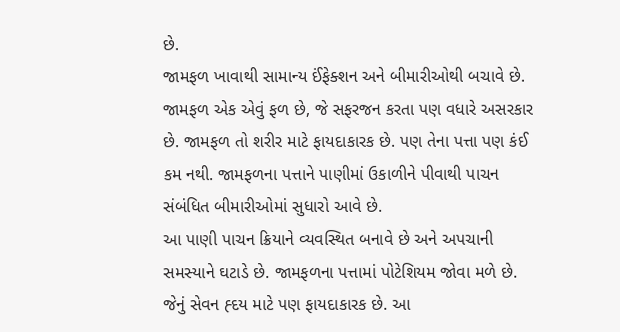છે.
જામફળ ખાવાથી સામાન્ય ઈંફેક્શન અને બીમારીઓથી બચાવે છે.
જામફળ એક એવું ફળ છે, જે સફરજન કરતા પણ વધારે અસરકાર છે. જામફળ તો શરીર માટે ફાયદાકારક છે. પણ તેના પત્તા પણ કંઈ કમ નથી. જામફળના પત્તાને પાણીમાં ઉકાળીને પીવાથી પાચન સંબંધિત બીમારીઓમાં સુધારો આવે છે.
આ પાણી પાચન ક્રિયાને વ્યવસ્થિત બનાવે છે અને અપચાની સમસ્યાને ઘટાડે છે. જામફળના પત્તામાં પોટેશિયમ જોવા મળે છે. જેનું સેવન હ્દય માટે પણ ફાયદાકારક છે. આ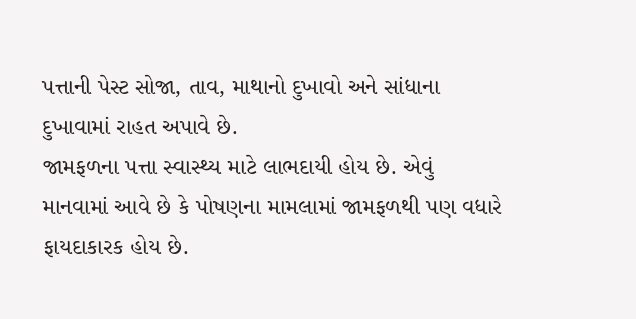પત્તાની પેસ્ટ સોજા, તાવ, માથાનો દુખાવો અને સાંધાના દુખાવામાં રાહત અપાવે છે.
જામફળના પત્તા સ્વાસ્થ્ય માટે લાભદાયી હોય છે. એવું માનવામાં આવે છે કે પોષણના મામલામાં જામફળથી પણ વધારે ફાયદાકારક હોય છે.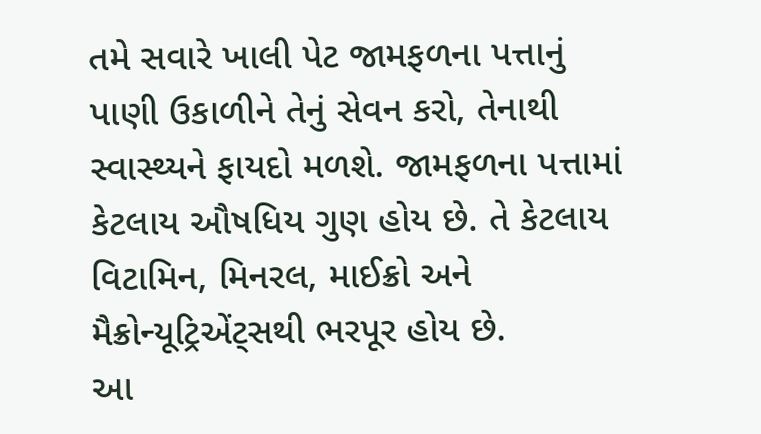તમે સવારે ખાલી પેટ જામફળના પત્તાનું પાણી ઉકાળીને તેનું સેવન કરો, તેનાથી સ્વાસ્થ્યને ફાયદો મળશે. જામફળના પત્તામાં કેટલાય ઔષધિય ગુણ હોય છે. તે કેટલાય વિટામિન, મિનરલ, માઈક્રો અને મૈક્રોન્યૂટ્રિએંટ્સથી ભરપૂર હોય છે.
આ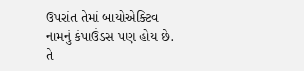ઉપરાંત તેમાં બાયોએક્ટિવ નામનું કંપાઉંડસ પણ હોય છે. તે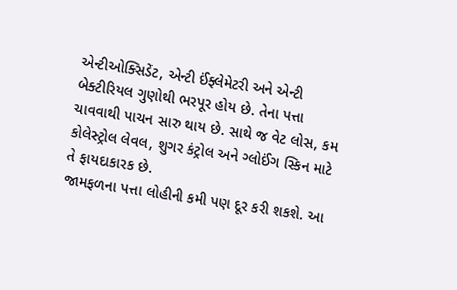એન્ટીઓક્સિડેંટ, એન્ટી ઈંફ્લેમેટરી અને એન્ટી બેક્ટીરિયલ ગુણોથી ભરપૂર હોય છે. તેના પત્તા ચાવવાથી પાચન સારુ થાય છે. સાથે જ વેટ લોસ, કમ કોલેસ્ટ્રોલ લેવલ, શુગર કંટ્રોલ અને ગ્લોઈંગ સ્કિન માટે તે ફાયદાકારક છે.
જામફળના પત્તા લોહીની કમી પણ દૂર કરી શકશે. આ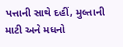પત્તાની સાથે દહીં, મુલ્તાની માટી અને મધનો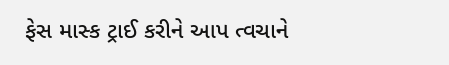ફેસ માસ્ક ટ્રાઈ કરીને આપ ત્વચાને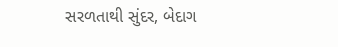સરળતાથી સુંદર, બેદાગ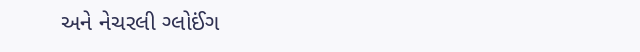અને નેચરલી ગ્લોઈંગ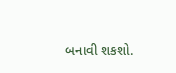બનાવી શકશો.